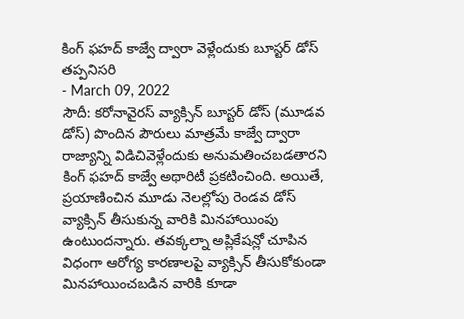కింగ్ ఫహద్ కాజ్వే ద్వారా వెళ్లేందుకు బూస్టర్ డోస్ తప్పనిసరి
- March 09, 2022
సౌదీ: కరోనావైరస్ వ్యాక్సిన్ బూస్టర్ డోస్ (మూడవ డోస్) పొందిన పౌరులు మాత్రమే కాజ్వే ద్వారా రాజ్యాన్ని విడిచివెళ్లేందుకు అనుమతించబడతారని కింగ్ ఫహద్ కాజ్వే అథారిటీ ప్రకటించింది. అయితే, ప్రయాణించిన మూడు నెలల్లోపు రెండవ డోస్ వ్యాక్సిన్ తీసుకున్న వారికి మినహాయింపు ఉంటుందన్నారు. తవక్కల్నా అప్లికేషన్లో చూపిన విధంగా ఆరోగ్య కారణాలపై వ్యాక్సిన్ తీసుకోకుండా మినహాయించబడిన వారికి కూడా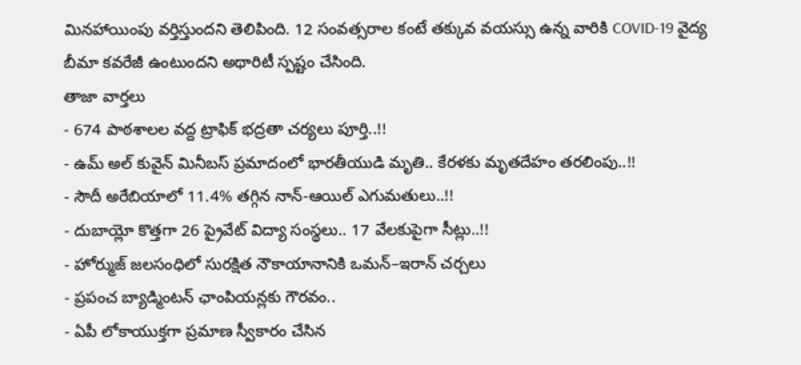మినహాయింపు వర్తిస్తుందని తెలిపింది. 12 సంవత్సరాల కంటే తక్కువ వయస్సు ఉన్న వారికి COVID-19 వైద్య బీమా కవరేజీ ఉంటుందని అథారిటీ స్పష్టం చేసింది.
తాజా వార్తలు
- 674 పాఠశాలల వద్ద ట్రాఫిక్ భద్రతా చర్యలు పూర్తి..!!
- ఉమ్ అల్ కువైన్ మినీబస్ ప్రమాదంలో భారతీయుడి మృతి.. కేరళకు మృతదేహం తరలింపు..!!
- సౌదీ అరేబియాలో 11.4% తగ్గిన నాన్-ఆయిల్ ఎగుమతులు..!!
- దుబాయ్లో కొత్తగా 26 ప్రైవేట్ విద్యా సంస్థలు.. 17 వేలకుపైగా సీట్లు..!!
- హోర్ముజ్ జలసంధిలో సురక్షిత నౌకాయానానికి ఒమన్–ఇరాన్ చర్చలు
- ప్రపంచ బ్యాడ్మింటన్ ఛాంపియన్లకు గౌరవం..
- ఏపీ లోకాయుక్తగా ప్రమాణ స్వీకారం చేసిన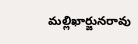మల్లిఖార్జునరావు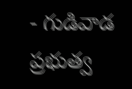- గుడివాడ ప్రభుత్వ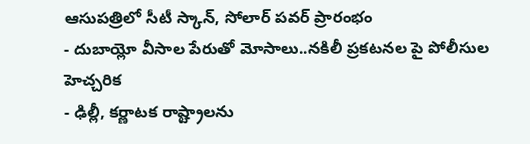ఆసుపత్రిలో సీటీ స్కాన్, సోలార్ పవర్ ప్రారంభం
- దుబాయ్లో వీసాల పేరుతో మోసాలు..నకిలీ ప్రకటనల పై పోలీసుల హెచ్చరిక
- ఢిల్లీ, కర్ణాటక రాష్ట్రాలను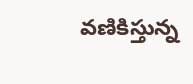వణికిస్తున్న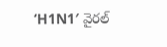‘H1N1′ వైరల్